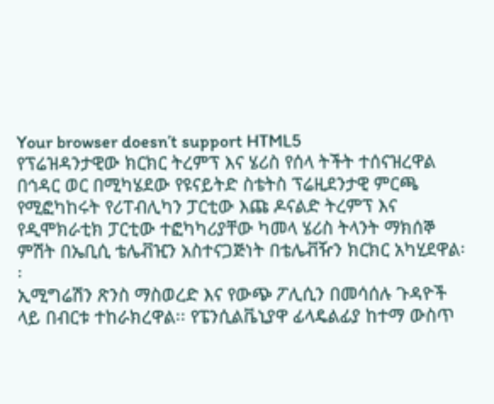Your browser doesn’t support HTML5
የፕሬዝዳንታዊው ክርክር ትረምፕ እና ሄሪስ የሰላ ትችት ተሰናዝረዋል
በኅዳር ወር በሚካሄደው የዩናይትድ ስቴትስ ፕሬዚደንታዊ ምርጫ የሚፎካከሩት የሪፐብሊካን ፓርቲው እጩ ዶናልድ ትረምፕ እና የዲሞክራቲክ ፓርቲው ተፎካካሪያቸው ካመላ ሄሪስ ትላንት ማክሰኞ ምሽት በኤቢሲ ቴሌቭዢን አስተናጋጅነት በቴሌቭዥን ክርክር አካሂደዋል፡፡
ኢሚግሬሽን ጽንስ ማስወረድ እና የውጭ ፖሊሲን በመሳሰሉ ጉዳዮች ላይ በብርቱ ተከራክረዋል፡፡ የፔንሲልቬኒያዋ ፊላዴልፊያ ከተማ ውስጥ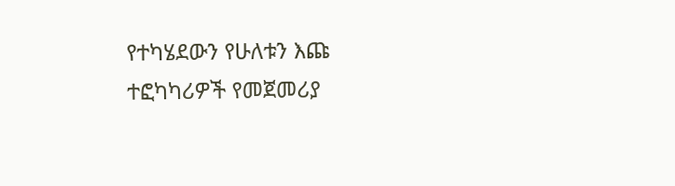የተካሄደውን የሁለቱን እጩ ተፎካካሪዎች የመጀመሪያ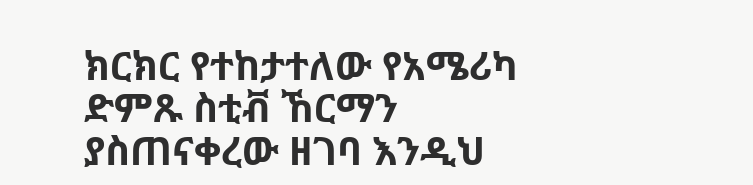ክርክር የተከታተለው የአሜሪካ ድምጹ ስቲቭ ኸርማን ያስጠናቀረው ዘገባ እንዲህ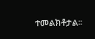ተመልክቶታል፡፡